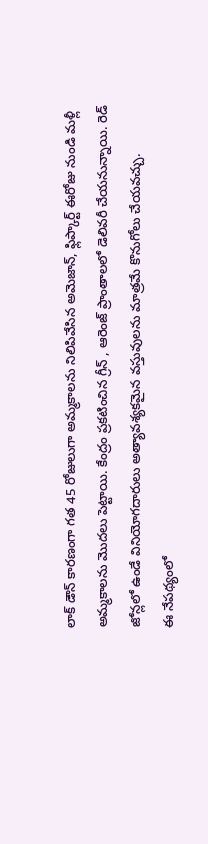లాక్ డౌన్ కారణంగా గత 45 రోజులుగా అమ్మకాలను నిలిపివేసిన అమెజాన్, ఫ్లిప్కార్ట్ ఈరోజు నుండి మళ్లీ అమ్మకాలను మొదలు పెట్టాయి. కేంద్రం ప్రకటించిన గ్రీన్ , ఆరెంజ్ ప్రాంతాలలో డెలివరీ చేయనున్నాయి. రెడ్ జోన్లలో ఉండే వినియోగదారులు అత్యావశ్యకమైన వస్తువులను మాత్రమే కొనుగోలు చేయవచ్చు.
ఈ నేపథ్యంలో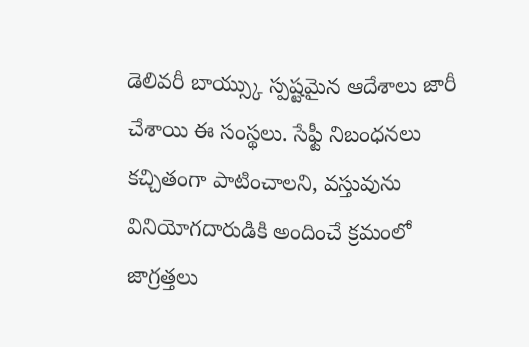డెలివరీ బాయ్స్కు స్పష్టమైన ఆదేశాలు జారీ చేశాయి ఈ సంస్థలు. సేఫ్టీ నిబంధనలు కచ్చితంగా పాటించాలని, వస్తువును వినియోగదారుడికి అందించే క్రమంలో జాగ్రత్తలు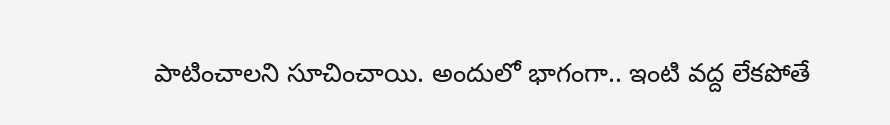పాటించాలని సూచించాయి. అందులో భాగంగా.. ఇంటి వద్ద లేకపోతే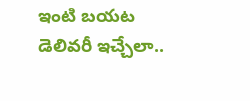ఇంటి బయట డెలివరీ ఇచ్చేలా..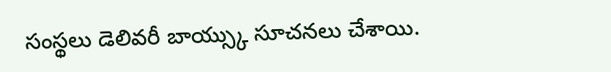సంస్థలు డెలివరీ బాయ్స్కు సూచనలు చేశాయి.